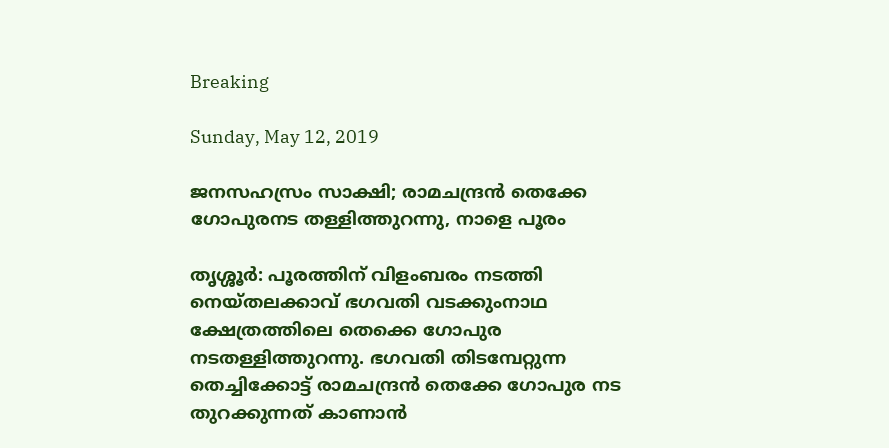Breaking

Sunday, May 12, 2019

ജനസഹസ്രം സാക്ഷി; രാമചന്ദ്രന്‍ തെക്കേ ഗോപുരനട തള്ളിത്തുറന്നു, നാളെ പൂരം

തൃശ്ശൂർ: പൂരത്തിന് വിളംബരം നടത്തി നെയ്തലക്കാവ് ഭഗവതി വടക്കുംനാഥ ക്ഷേത്രത്തിലെ തെക്കെ ഗോപുര നടതള്ളിത്തുറന്നു. ഭഗവതി തിടമ്പേറ്റുന്ന തെച്ചിക്കോട്ട് രാമചന്ദ്രൻ തെക്കേ ഗോപുര നട തുറക്കുന്നത് കാണാൻ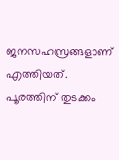ജനസഹസ്രങ്ങളാണ് എത്തിയത്. പൂരത്തിന് തുടക്കം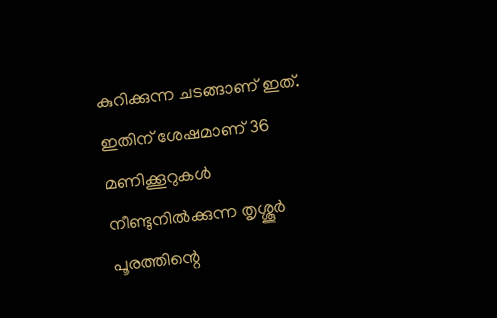കുറിക്കുന്ന ചടങ്ങാണ് ഇത്. ഇതിന് ശേഷമാണ് 36 മണിക്കൂറുകൾ നീണ്ടുനിൽക്കുന്ന തൃശ്ശൂർ പൂരത്തിന്റെ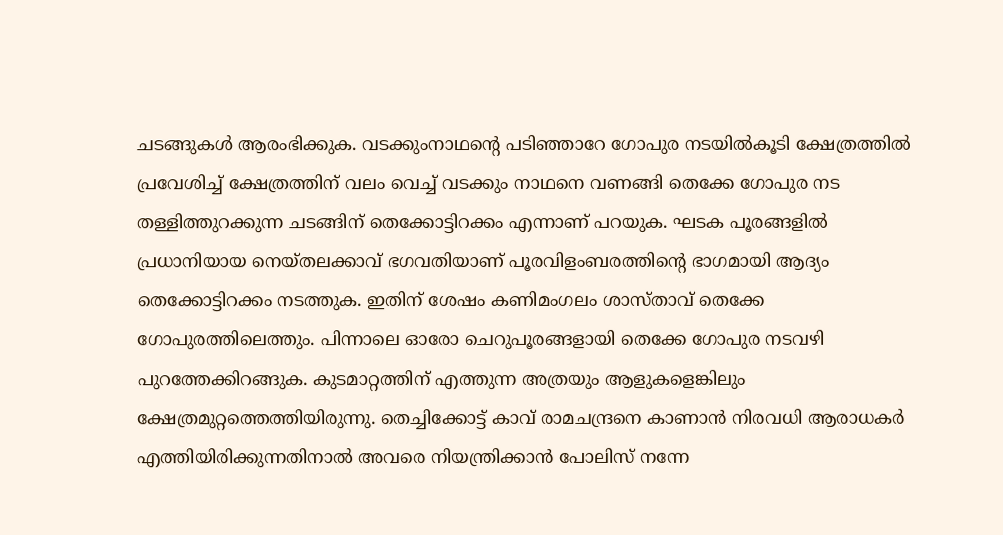ചടങ്ങുകൾ ആരംഭിക്കുക. വടക്കുംനാഥന്റെ പടിഞ്ഞാറേ ഗോപുര നടയിൽകൂടി ക്ഷേത്രത്തിൽ പ്രവേശിച്ച് ക്ഷേത്രത്തിന് വലം വെച്ച് വടക്കും നാഥനെ വണങ്ങി തെക്കേ ഗോപുര നട തള്ളിത്തുറക്കുന്ന ചടങ്ങിന് തെക്കോട്ടിറക്കം എന്നാണ് പറയുക. ഘടക പൂരങ്ങളിൽ പ്രധാനിയായ നെയ്തലക്കാവ് ഭഗവതിയാണ് പൂരവിളംബരത്തിന്റെ ഭാഗമായി ആദ്യം തെക്കോട്ടിറക്കം നടത്തുക. ഇതിന് ശേഷം കണിമംഗലം ശാസ്താവ് തെക്കേ ഗോപുരത്തിലെത്തും. പിന്നാലെ ഓരോ ചെറുപൂരങ്ങളായി തെക്കേ ഗോപുര നടവഴി പുറത്തേക്കിറങ്ങുക. കുടമാറ്റത്തിന് എത്തുന്ന അത്രയും ആളുകളെങ്കിലും ക്ഷേത്രമുറ്റത്തെത്തിയിരുന്നു. തെച്ചിക്കോട്ട് കാവ് രാമചന്ദ്രനെ കാണാൻ നിരവധി ആരാധകർ എത്തിയിരിക്കുന്നതിനാൽ അവരെ നിയന്ത്രിക്കാൻ പോലിസ് നന്നേ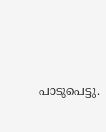പാടുപെട്ടു.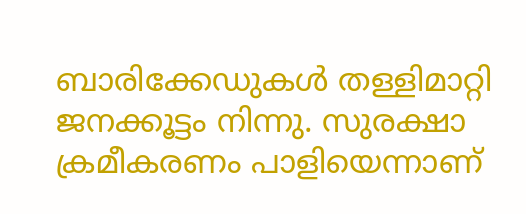ബാരിക്കേഡുകൾ തള്ളിമാറ്റി ജനക്കൂട്ടം നിന്നു. സുരക്ഷാ ക്രമീകരണം പാളിയെന്നാണ്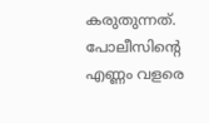കരുതുന്നത്. പോലീസിന്റെ എണ്ണം വളരെ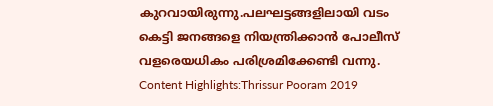കുറവായിരുന്നു.പലഘട്ടങ്ങളിലായി വടം കെട്ടി ജനങ്ങളെ നിയന്ത്രിക്കാൻ പോലീസ് വളരെയധികം പരിശ്രമിക്കേണ്ടി വന്നു. Content Highlights:Thrissur Pooram 2019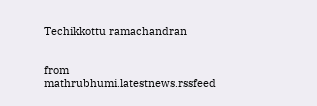Techikkottu ramachandran


from mathrubhumi.latestnews.rssfeed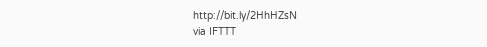http://bit.ly/2HhHZsN
via IFTTT